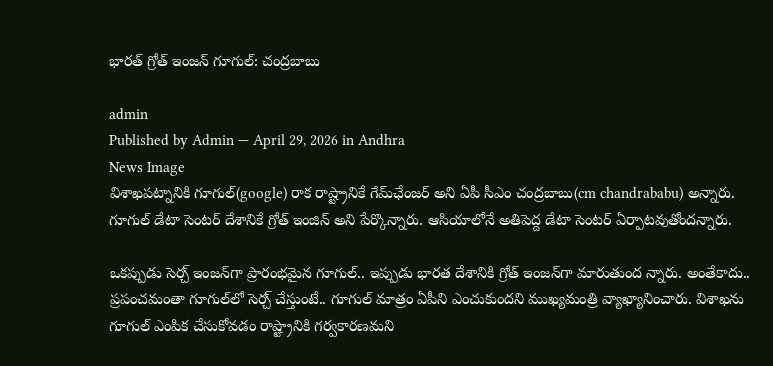భార‌త్ గ్రోత్ ఇంజ‌న్‌ గూగుల్: చంద్ర‌బాబు

admin
Published by Admin — April 29, 2026 in Andhra
News Image
విశాఖప‌ట్నానికి గూగుల్‌(google) రాక రాష్ట్రానికే గేమ్‌ఛేంజర్ అని ఏపీ సీఎం చంద్రబాబు(cm chandrababu) అన్నారు. గూగుల్‌ డేటా సెంటర్‌ దేశానికే గ్రోత్‌ ఇంజిన్‌ అని పేర్కొన్నారు. ఆసియాలోనే అతిపెద్ద డేటా సెంటర్‌ ఏర్పాటవుతోందన్నారు.

ఒక‌ప్పుడు సెర్చ్ ఇంజ‌న్‌గా ప్రారంభ‌మైన గూగుల్‌.. ఇప్పుడు భార‌త దేశానికి గ్రోత్ ఇంజ‌న్‌గా మారుతుంద న్నారు. అంతేకాదు.. ప్ర‌పంచ‌మంతా గూగుల్‌లో సెర్చ్ చేస్తుంటే.. గూగుల్ మాత్రం ఏపీని ఎంచుకుంద‌ని ముఖ్య‌మంత్రి వ్యాఖ్యానించారు. విశాఖను గూగుల్‌ ఎంపిక చేసుకోవడం రాష్ట్రానికి గర్వకారణమని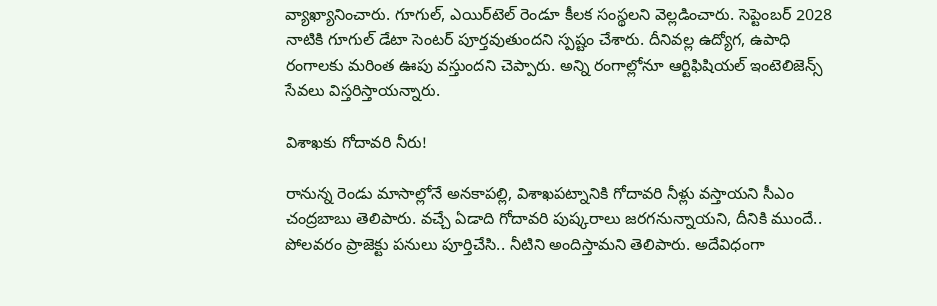వ్యాఖ్యానించారు. గూగుల్‌, ఎయిర్‌టెల్‌ రెండూ కీలక సంస్థలని వెల్లడించారు. సెప్టెంబర్‌ 2028 నాటికి గూగుల్‌ డేటా సెంటర్‌ పూర్తవుతుందని స్పష్టం చేశారు. దీనివ‌ల్ల ఉద్యోగ‌, ఉపాధి రంగాల‌కు మ‌రింత ఊపు వ‌స్తుంద‌ని చెప్పారు. అన్ని రంగాల్లోనూ ఆర్టిఫిషియ‌ల్ ఇంటెలిజెన్స్ సేవ‌లు విస్త‌రిస్తాయ‌న్నారు.

విశాఖ‌కు గోదావ‌రి నీరు!

రానున్న రెండు మాసాల్లోనే అనకాపల్లి, విశాఖపట్నానికి గోదావరి నీళ్లు వస్తాయని సీఎం చంద్ర‌బాబు తెలిపారు. వ‌చ్చే ఏడాది గోదావ‌రి పుష్క‌రాలు జ‌ర‌గ‌నున్నాయ‌ని, దీనికి ముందే.. పోల‌వ‌రం ప్రాజెక్టు ప‌నులు పూర్తిచేసి.. నీటిని అందిస్తామ‌ని తెలిపారు. అదేవిధంగా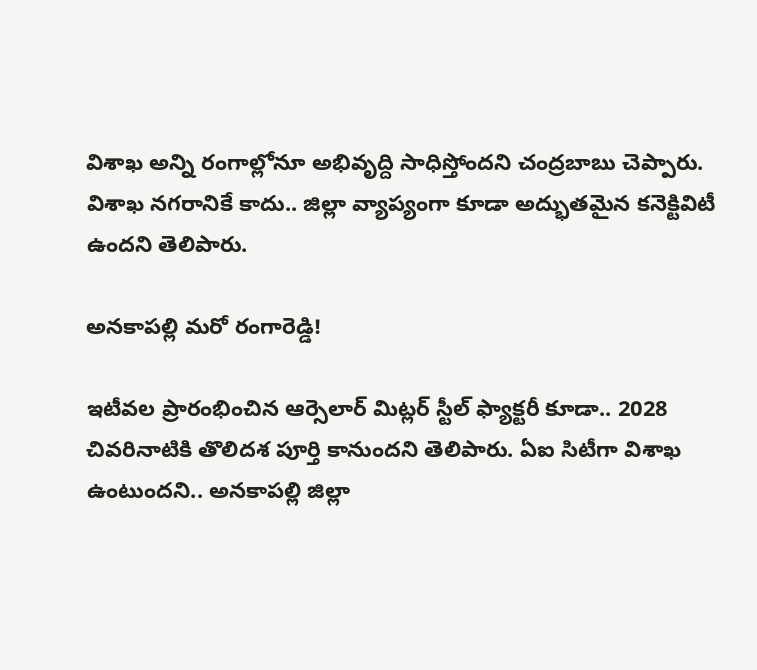విశాఖ అన్ని రంగాల్లోనూ అభివృద్ది సాధిస్తోంద‌ని చంద్ర‌బాబు చెప్పారు. విశాఖ న‌గ‌రానికే కాదు.. జిల్లా వ్యాప్యంగా కూడా అద్భుతమైన కనెక్టివిటీ ఉందని తెలిపారు.

అన‌కాప‌ల్లి మ‌రో రంగారెడ్డి!

ఇటీవ‌ల ప్రారంభించిన ఆర్సెలార్ మిట్ల‌ర్ స్టీల్ ఫ్యాక్ట‌రీ కూడా.. 2028 చివరినాటికి తొలిదశ పూర్తి కానుంద‌ని తెలిపారు. ఏఐ సిటీగా విశాఖ ఉంటుందని.. అనకాపల్లి జిల్లా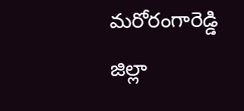మ‌రోరంగారెడ్డి జిల్లా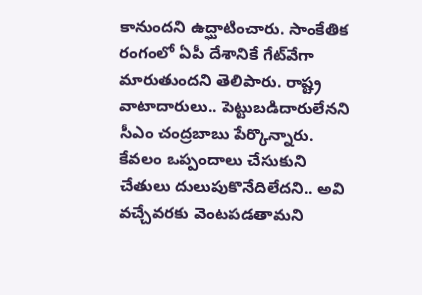కానుంద‌ని ఉద్ఘాటించారు. సాంకేతిక రంగంలో ఏపీ దేశానికే గేట్‌వేగా మారుతుంద‌ని తెలిపారు. రాష్ట్ర వాటాదారులు.. పెట్టుబ‌డిదారులేన‌ని సీఎం చంద్ర‌బాబు పేర్కొన్నారు. కేవ‌లం ఒప్పందాలు చేసుకుని చేతులు దులుపుకొనేదిలేద‌ని.. అవి వచ్చేవ‌ర‌కు వెంట‌ప‌డ‌తామ‌ని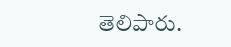తెలిపారు.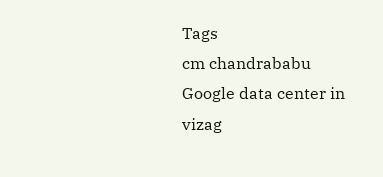Tags
cm chandrababu Google data center in vizag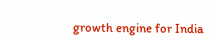growth engine for India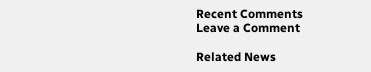Recent Comments
Leave a Comment

Related News